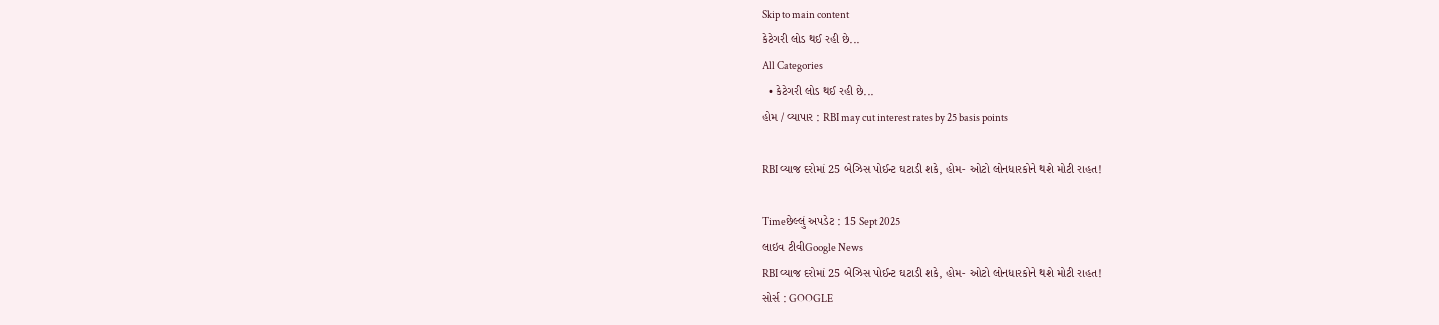Skip to main content
કેટેગરી લોડ થઈ રહી છે...
All Categories
  • કેટેગરી લોડ થઈ રહી છે...
હોમ / વ્યાપાર : RBI may cut interest rates by 25 basis points

RBI વ્યાજ દરોમાં 25 બેઝિસ પોઈન્ટ ઘટાડી શકે, હોમ- ઓટો લોનધારકોને થશે મોટી રાહત!

Timeછેલ્લું અપડેટ : 15 Sept 2025
લાઇવ ટીવીGoogle News
RBI વ્યાજ દરોમાં 25 બેઝિસ પોઈન્ટ ઘટાડી શકે, હોમ- ઓટો લોનધારકોને થશે મોટી રાહત!
સોર્સ : GOOGLE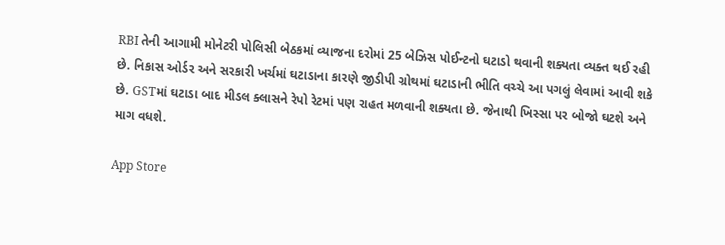RBI તેની આગામી મોનેટરી પોલિસી બેઠકમાં વ્યાજના દરોમાં 25 બેઝિસ પોઈન્ટનો ઘટાડો થવાની શક્યતા વ્યક્ત થઈ રહી છે. નિકાસ ઓર્ડર અને સરકારી ખર્ચમાં ઘટાડાના કારણે જીડીપી ગ્રોથમાં ઘટાડાની ભીતિ વચ્ચે આ પગલું લેવામાં આવી શકે છે. GSTમાં ઘટાડા બાદ મીડલ ક્લાસને રેપો રેટમાં પણ રાહત મળવાની શક્યતા છે. જેનાથી ખિસ્સા પર બોજો ઘટશે અને માગ વધશે.

App Store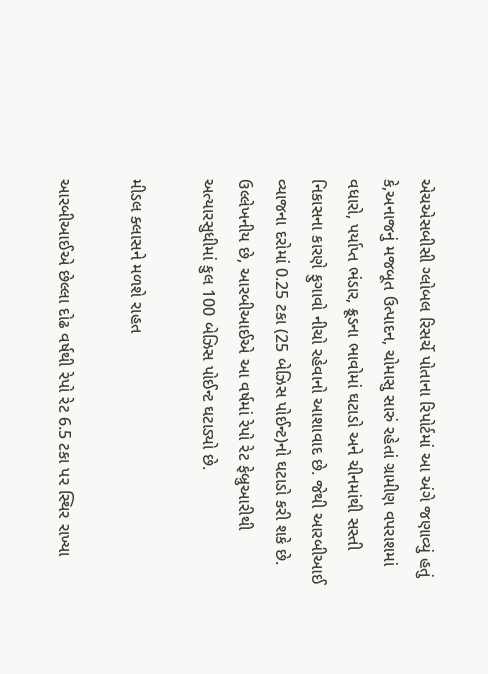એચએસબીસી ગ્લોબલ રિસર્ચે પોતાના રિપોર્ટમાં આ અંગે જણાવ્યું હતું કે,અનાજનું મજબૂત ઉત્પાદન, ચોમાસુ સારું રહેતાં ગ્રામીણ વપરાશમાં વધારો, પર્યાપ્ત ભંડાર, ક્રૂડના ભાવોમાં ઘટાડો અને ચીનમાંથી સસ્તી નિકાસના કારણે ફુગાવો નીચો રહેવાનો આશાવાદ છે. જેથી આરબીઆઈ વ્યાજના દરોમાં 0.25 ટકા (25 બેઝિસ પોઈન્ટ)નો ઘટાડો કરી શકે છે. ઉલ્લેખનીય છે, આરબીઆઈએ આ વર્ષમાં રેપો રેટ ફેબ્રુઆરીથી અત્યારસુધીમાં કુલ 100 બેઝિસ પોઈન્ટ ઘટાડ્યો છે.

મીડલ ક્લાસને મળશે રાહત

આરબીઆઈએ છેલ્લા દોઢ વર્ષથી રેપો રેટ 6.5 ટકા પર સ્થિર રાખ્યા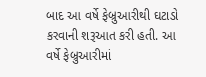બાદ આ વર્ષે ફેબ્રુઆરીથી ઘટાડો કરવાની શરૂઆત કરી હતી. આ વર્ષે ફેબ્રુઆરીમાં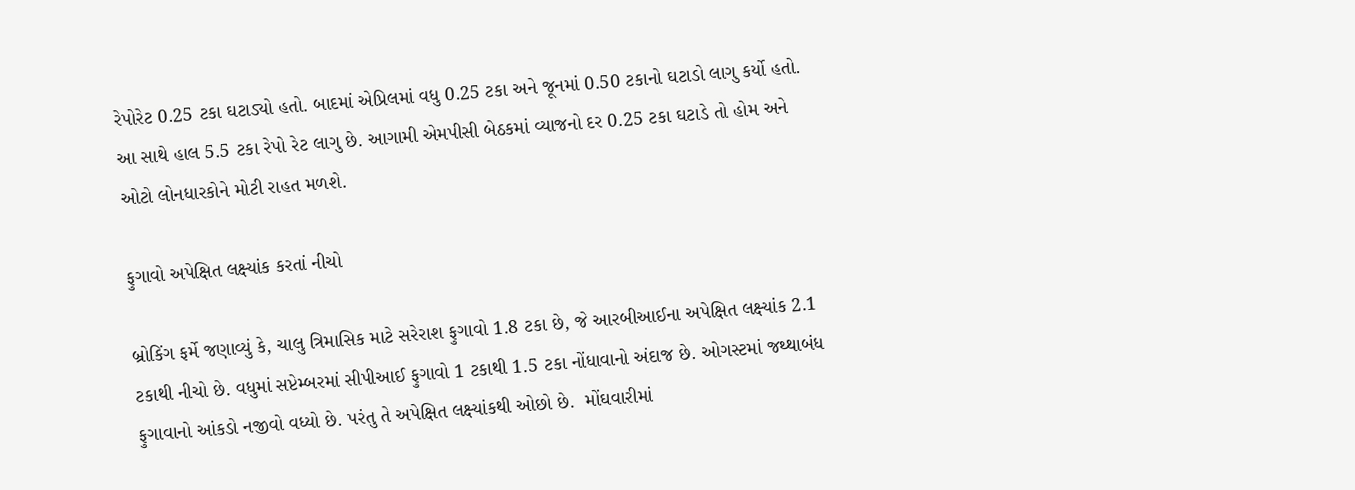રેપોરેટ 0.25 ટકા ઘટાડ્યો હતો. બાદમાં એપ્રિલમાં વધુ 0.25 ટકા અને જૂનમાં 0.50 ટકાનો ઘટાડો લાગુ કર્યો હતો. આ સાથે હાલ 5.5 ટકા રેપો રેટ લાગુ છે. આગામી એમપીસી બેઠકમાં વ્યાજનો દર 0.25 ટકા ઘટાડે તો હોમ અને ઓટો લોનધારકોને મોટી રાહત મળશે.

ફુગાવો અપેક્ષિત લક્ષ્યાંક કરતાં નીચો

બ્રોકિંગ ફર્મે જણાવ્યું કે, ચાલુ ત્રિમાસિક માટે સરેરાશ ફુગાવો 1.8 ટકા છે, જે આરબીઆઈના અપેક્ષિત લક્ષ્યાંક 2.1 ટકાથી નીચો છે. વધુમાં સપ્ટેમ્બરમાં સીપીઆઈ ફુગાવો 1 ટકાથી 1.5 ટકા નોંધાવાનો અંદાજ છે. ઓગસ્ટમાં જથ્થાબંધ ફુગાવાનો આંકડો નજીવો વધ્યો છે. પરંતુ તે અપેક્ષિત લક્ષ્યાંકથી ઓછો છે.  મોંઘવારીમાં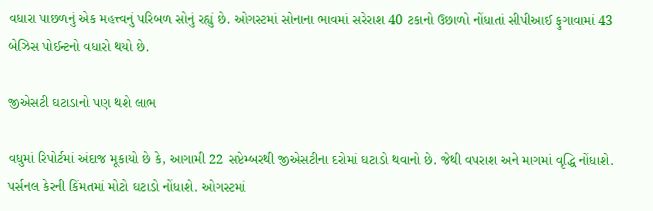વધારા પાછળનું એક મહત્ત્વનું પરિબળ સોનું રહ્યું છે. ઓગસ્ટમાં સોનાના ભાવમાં સરેરાશ 40 ટકાનો ઉછાળો નોંધાતાં સીપીઆઈ ફુગાવામાં 43 બેઝિસ પોઈન્ટનો વધારો થયો છે.

જીએસટી ઘટાડાનો પણ થશે લાભ

વધુમાં રિપોર્ટમાં અંદાજ મૂકાયો છે કે, આગામી 22 સપ્ટેમ્બરથી જીએસટીના દરોમાં ઘટાડો થવાનો છે. જેથી વપરાશ અને માગમાં વૃદ્ધિ નોંધાશે. પર્સનલ કેરની કિંમતમાં મોટો ઘટાડો નોંધાશે. ઓગસ્ટમાં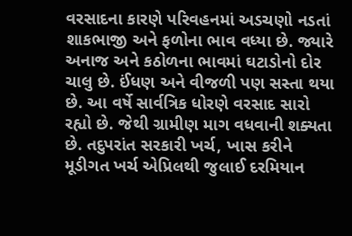વરસાદના કારણે પરિવહનમાં અડચણો નડતાં શાકભાજી અને ફળોના ભાવ વધ્યા છે. જ્યારે અનાજ અને કઠોળના ભાવમાં ઘટાડોનો દોર ચાલુ છે. ઈંધણ અને વીજળી પણ સસ્તા થયા છે. આ વર્ષે સાર્વત્રિક ધોરણે વરસાદ સારો રહ્યો છે. જેથી ગ્રામીણ માગ વધવાની શક્યતા છે. તદુપરાંત સરકારી ખર્ચ, ખાસ કરીને મૂડીગત ખર્ચ એપ્રિલથી જુલાઈ દરમિયાન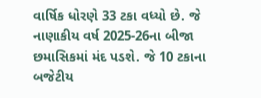વાર્ષિક ધોરણે 33 ટકા વધ્યો છે. જે નાણાકીય વર્ષ 2025-26ના બીજા છમાસિકમાં મંદ પડશે. જે 10 ટકાના બજેટીય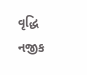વૃદ્ધિ નજીક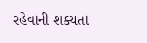રહેવાની શક્યતા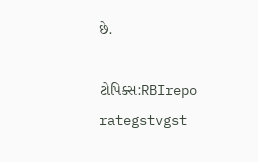છે.

ટોપિક્સ:RBIrepo rategstvgst